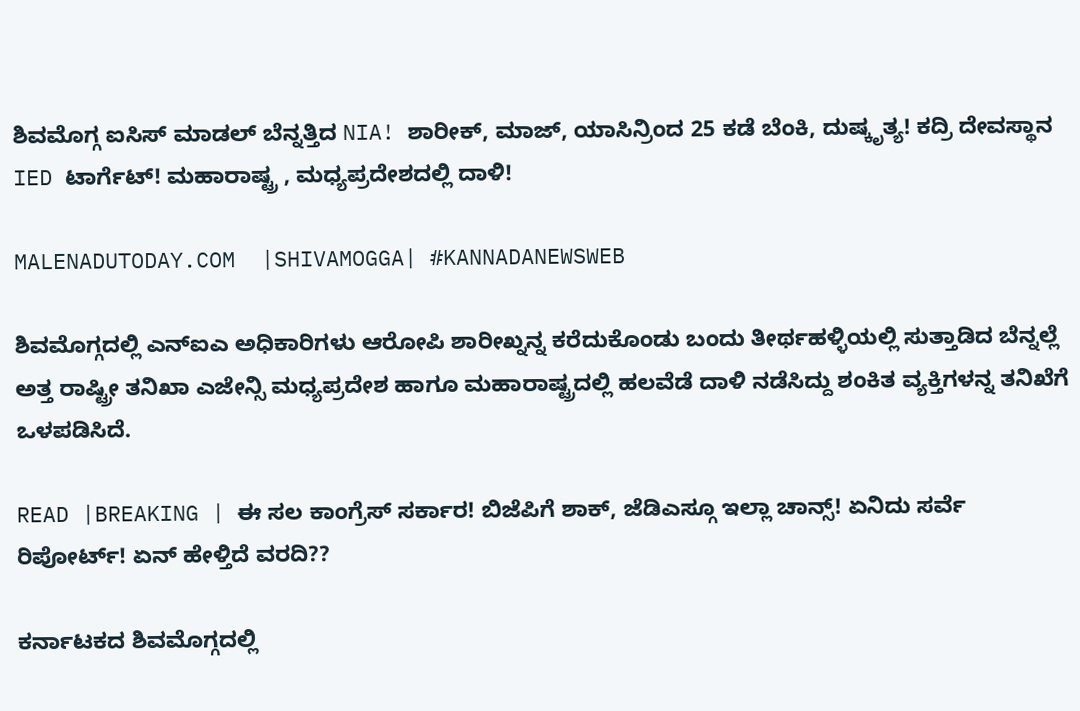ಶಿವಮೊಗ್ಗ ಐಸಿಸ್ ಮಾಡಲ್ ಬೆನ್ನತ್ತಿದ NIA! ಶಾರೀಕ್, ಮಾಜ್, ಯಾಸಿನ್ರಿಂದ 25 ಕಡೆ ಬೆಂಕಿ, ದುಷ್ಕೃತ್ಯ! ಕದ್ರಿ ದೇವಸ್ಥಾನ IED ಟಾರ್ಗೆಟ್! ಮಹಾರಾಷ್ಟ್ರ , ಮಧ್ಯಪ್ರದೇಶದಲ್ಲಿ ದಾಳಿ!

MALENADUTODAY.COM  |SHIVAMOGGA| #KANNADANEWSWEB

ಶಿವಮೊಗ್ಗದಲ್ಲಿ ಎನ್ಐಎ ಅಧಿಕಾರಿಗಳು ಆರೋಪಿ ಶಾರೀಖ್ನನ್ನ ಕರೆದುಕೊಂಡು ಬಂದು ತೀರ್ಥಹಳ್ಳಿಯಲ್ಲಿ ಸುತ್ತಾಡಿದ ಬೆನ್ನಲ್ಲೆ ಅತ್ತ ರಾಷ್ಟ್ರೀ ತನಿಖಾ ಎಜೇನ್ಸಿ ಮಧ್ಯಪ್ರದೇಶ ಹಾಗೂ ಮಹಾರಾಷ್ಟ್ರದಲ್ಲಿ ಹಲವೆಡೆ ದಾಳಿ ನಡೆಸಿದ್ದು ಶಂಕಿತ ವ್ಯಕ್ತಿಗಳನ್ನ ತನಿಖೆಗೆ ಒಳಪಡಿಸಿದೆ.

READ |BREAKING | ಈ ಸಲ ಕಾಂಗ್ರೆಸ್ ಸರ್ಕಾರ! ಬಿಜೆಪಿಗೆ ಶಾಕ್, ಜೆಡಿಎಸ್ಗೂ ಇಲ್ಲಾ ಚಾನ್ಸ್! ಏನಿದು ಸರ್ವೆ ರಿಪೋರ್ಟ್! ಏನ್ ಹೇಳ್ತಿದೆ ವರದಿ??

ಕರ್ನಾಟಕದ ಶಿವಮೊಗ್ಗದಲ್ಲಿ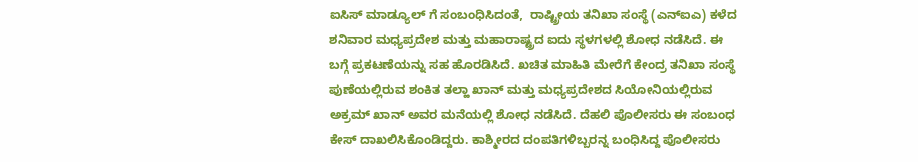ಐಸಿಸ್ ಮಾಡ್ಯೂಲ್ ಗೆ ಸಂಬಂಧಿಸಿದಂತೆ,  ರಾಷ್ಟ್ರೀಯ ತನಿಖಾ ಸಂಸ್ಥೆ (ಎನ್ಐಎ) ಕಳೆದ ಶನಿವಾರ ಮಧ್ಯಪ್ರದೇಶ ಮತ್ತು ಮಹಾರಾಷ್ಟ್ರದ ಐದು ಸ್ಥಳಗಳಲ್ಲಿ ಶೋಧ ನಡೆಸಿದೆ. ಈ ಬಗ್ಗೆ ಪ್ರಕಟಣೆಯನ್ನು ಸಹ ಹೊರಡಿಸಿದೆ. ಖಚಿತ ಮಾಹಿತಿ ಮೇರೆಗೆ ಕೇಂದ್ರ ತನಿಖಾ ಸಂಸ್ಥೆ ಪುಣೆಯಲ್ಲಿರುವ ಶಂಕಿತ ತಲ್ಹಾ ಖಾನ್ ಮತ್ತು ಮಧ್ಯಪ್ರದೇಶದ ಸಿಯೋನಿಯಲ್ಲಿರುವ ಅಕ್ರಮ್ ಖಾನ್ ಅವರ ಮನೆಯಲ್ಲಿ ಶೋಧ ನಡೆಸಿದೆ. ದೆಹಲಿ ಪೊಲೀಸರು ಈ ಸಂಬಂಧ ಕೇಸ್ ದಾಖಲಿಸಿಕೊಂಡಿದ್ದರು. ಕಾಶ್ಮೀರದ ದಂಪತಿಗಳಿಬ್ಬರನ್ನ ಬಂಧಿಸಿದ್ದ ಪೊಲೀಸರು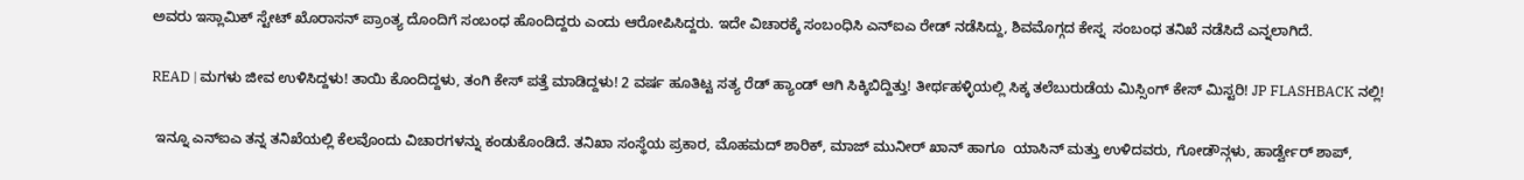ಅವರು ಇಸ್ಲಾಮಿಕ್ ಸ್ಟೇಟ್ ಖೊರಾಸನ್ ಪ್ರಾಂತ್ಯ ದೊಂದಿಗೆ ಸಂಬಂಧ ಹೊಂದಿದ್ದರು ಎಂದು ಆರೋಪಿಸಿದ್ದರು. ಇದೇ ವಿಚಾರಕ್ಕೆ ಸಂಬಂಧಿಸಿ ಎನ್ಐಎ ರೇಡ್ ನಡೆಸಿದ್ದು, ಶಿವಮೊಗ್ಗದ ಕೇಸ್ನ  ಸಂಬಂಧ ತನಿಖೆ ನಡೆಸಿದೆ ಎನ್ನಲಾಗಿದೆ.

READ | ಮಗಳು ಜೀವ ಉಳಿಸಿದ್ದಳು! ತಾಯಿ ಕೊಂದಿದ್ದಳು, ತಂಗಿ ಕೇಸ್ ಪತ್ತೆ ಮಾಡಿದ್ದಳು! 2 ವರ್ಷ ಹೂತಿಟ್ಟ ಸತ್ಯ ರೆಡ್ ಹ್ಯಾಂಡ್ ಆಗಿ ಸಿಕ್ಕಿಬಿದ್ದಿತ್ತು! ತೀರ್ಥಹಳ್ಳಿಯಲ್ಲಿ ಸಿಕ್ಕ ತಲೆಬುರುಡೆಯ ಮಿಸ್ಸಿಂಗ್ ಕೇಸ್ ಮಿಸ್ಟರಿ! JP FLASHBACK ನಲ್ಲಿ!

 ಇನ್ನೂ ಎನ್ಐಎ ತನ್ನ ತನಿಖೆಯಲ್ಲಿ ಕೆಲವೊಂದು ವಿಚಾರಗಳನ್ನು ಕಂಡುಕೊಂಡಿದೆ. ತನಿಖಾ ಸಂಸ್ಥೆಯ ಪ್ರಕಾರ, ಮೊಹಮದ್ ಶಾರಿಕ್, ಮಾಜ್ ಮುನೀರ್ ಖಾನ್ ಹಾಗೂ  ಯಾಸಿನ್ ಮತ್ತು ಉಳಿದವರು, ಗೋಡೌನ್ಗಳು, ಹಾರ್ಡ್ವೇರ್ ಶಾಪ್,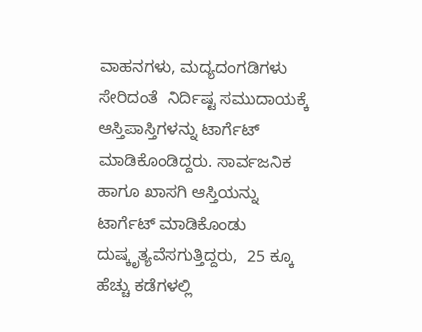ವಾಹನಗಳು, ಮದ್ಯದಂಗಡಿಗಳು ಸೇರಿದಂತೆ  ನಿರ್ದಿಷ್ಟ ಸಮುದಾಯಕ್ಕೆ ಆಸ್ತಿಪಾಸ್ತಿಗಳನ್ನು ಟಾರ್ಗೆಟ್ ಮಾಡಿಕೊಂಡಿದ್ದರು. ಸಾರ್ವಜನಿಕ ಹಾಗೂ ಖಾಸಗಿ ಆಸ್ತಿಯನ್ನು ಟಾರ್ಗೆಟ್ ಮಾಡಿಕೊಂಡು ದುಷ್ಕೃತ್ಯವೆಸಗುತ್ತಿದ್ದರು,  25 ಕ್ಕೂ ಹೆಚ್ಚು ಕಡೆಗಳಲ್ಲಿ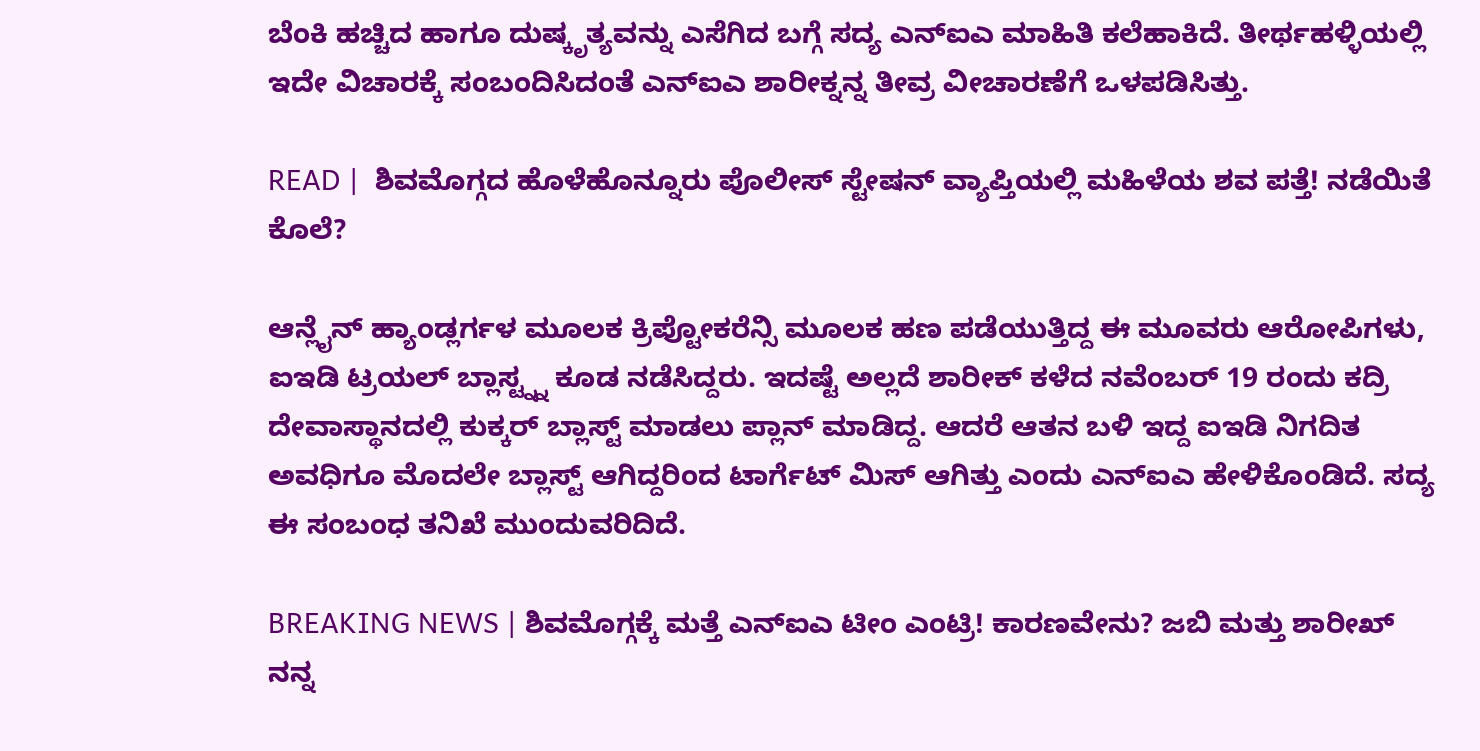ಬೆಂಕಿ ಹಚ್ಚಿದ ಹಾಗೂ ದುಷ್ಕೃತ್ಯವನ್ನು ಎಸೆಗಿದ ಬಗ್ಗೆ ಸದ್ಯ ಎನ್ಐಎ ಮಾಹಿತಿ ಕಲೆಹಾಕಿದೆ. ತೀರ್ಥಹಳ್ಳಿಯಲ್ಲಿ ಇದೇ ವಿಚಾರಕ್ಕೆ ಸಂಬಂದಿಸಿದಂತೆ ಎನ್ಐಎ ಶಾರೀಕ್ನನ್ನ ತೀವ್ರ ವೀಚಾರಣೆಗೆ ಒಳಪಡಿಸಿತ್ತು.

READ |  ಶಿವಮೊಗ್ಗದ ಹೊಳೆಹೊನ್ನೂರು ಪೊಲೀಸ್ ಸ್ಟೇಷನ್ ವ್ಯಾಪ್ತಿಯಲ್ಲಿ ಮಹಿಳೆಯ ಶವ ಪತ್ತೆ! ನಡೆಯಿತೆ ಕೊಲೆ?

ಆನ್ಲೈನ್ ಹ್ಯಾಂಡ್ಲರ್ಗಳ ಮೂಲಕ ಕ್ರಿಪ್ಟೋಕರೆನ್ಸಿ ಮೂಲಕ ಹಣ ಪಡೆಯುತ್ತಿದ್ದ ಈ ಮೂವರು ಆರೋಪಿಗಳು,  ಐಇಡಿ ಟ್ರಯಲ್ ಬ್ಲಾಸ್ಟ್ನ್ನ ಕೂಡ ನಡೆಸಿದ್ದರು. ಇದಷ್ಟೆ ಅಲ್ಲದೆ ಶಾರೀಕ್ ಕಳೆದ ನವೆಂಬರ್ 19 ರಂದು ಕದ್ರಿ ದೇವಾಸ್ಥಾನದಲ್ಲಿ ಕುಕ್ಕರ್ ಬ್ಲಾಸ್ಟ್ ಮಾಡಲು ಪ್ಲಾನ್ ಮಾಡಿದ್ದ. ಆದರೆ ಆತನ ಬಳಿ ಇದ್ದ ಐಇಡಿ ನಿಗದಿತ ಅವಧಿಗೂ ಮೊದಲೇ ಬ್ಲಾಸ್ಟ್ ಆಗಿದ್ದರಿಂದ ಟಾರ್ಗೆಟ್ ಮಿಸ್ ಆಗಿತ್ತು ಎಂದು ಎನ್ಐಎ ಹೇಳಿಕೊಂಡಿದೆ. ಸದ್ಯ ಈ ಸಂಬಂಧ ತನಿಖೆ ಮುಂದುವರಿದಿದೆ.

BREAKING NEWS | ಶಿವಮೊಗ್ಗಕ್ಕೆ ಮತ್ತೆ ಎನ್ಐಎ ಟೀಂ ಎಂಟ್ರಿ! ಕಾರಣವೇನು? ಜಬಿ ಮತ್ತು ಶಾರೀಖ್ ನನ್ನ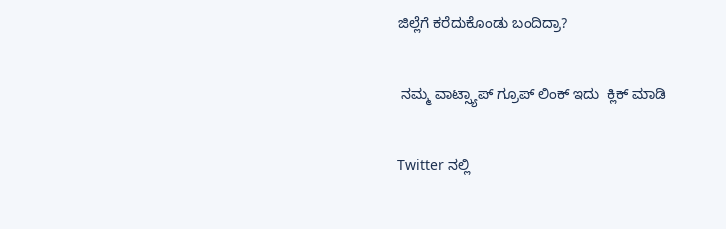ಜಿಲ್ಲೆಗೆ ಕರೆದುಕೊಂಡು ಬಂದಿದ್ರಾ?

 ನಮ್ಮ ವಾಟ್ಸ್ಯಾಪ್ ಗ್ರೂಪ್ ಲಿಂಕ್ ಇದು  ಕ್ಲಿಕ್ ಮಾಡಿ

Twitter ನಲ್ಲಿ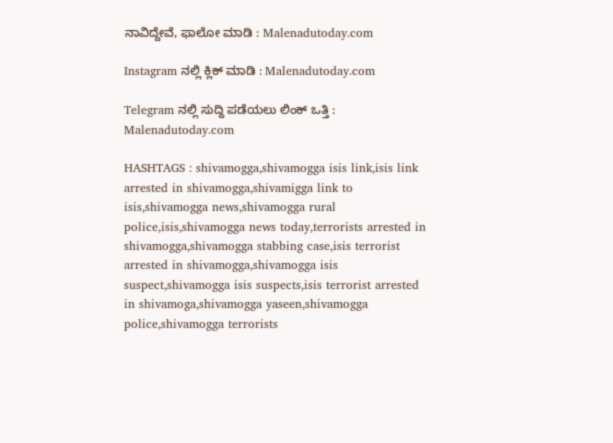ನಾವಿದ್ದೇವೆ, ಫಾಲೋ ಮಾಡಿ : Malenadutoday.com

Instagram ನಲ್ಲಿ ಕ್ಲಿಕ್ ಮಾಡಿ : Malenadutoday.com

Telegram ನಲ್ಲಿ ಸುದ್ದಿ ಪಡೆಯಲು ಲಿಂಕ್ ಒತ್ತಿ : Malenadutoday.com

HASHTAGS : shivamogga,shivamogga isis link,isis link arrested in shivamogga,shivamigga link to isis,shivamogga news,shivamogga rural police,isis,shivamogga news today,terrorists arrested in shivamogga,shivamogga stabbing case,isis terrorist arrested in shivamogga,shivamogga isis suspect,shivamogga isis suspects,isis terrorist arrested in shivamoga,shivamogga yaseen,shivamogga police,shivamogga terrorists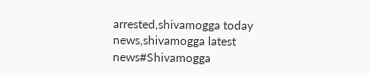arrested,shivamogga today news,shivamogga latest news#Shivamogga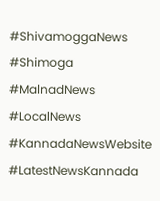#ShivamoggaNews #Shimoga #MalnadNews #LocalNews #KannadaNewsWebsite #LatestNewsKannada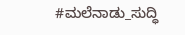#ಮಲೆನಾಡು_ಸುದ್ಧಿ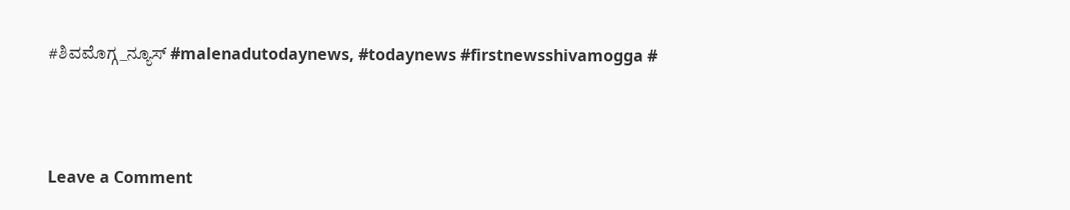#ಶಿವಮೊಗ್ಗ_ನ್ಯೂಸ್ #malenadutodaynews, #todaynews #firstnewsshivamogga #



Leave a Comment